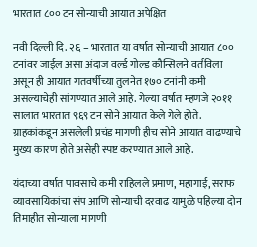भारतात ८०० टन सोन्याची आयात अपेक्षित

नवी दिल्ली दि. २६ – भारतात या वर्षात सोन्याची आयात ८०० टनांवर जाईल असा अंदाज वर्ल्ड गोल्ड कौन्सिलने वर्तविला असून ही आयात गतवर्षीच्या तुलनेत १७० टनांनी कमी असल्याचेही सांगण्यात आले आहे. गेल्या वर्षात म्हणजे २०११ सालात भारतात ९६९ टन सोने आयात केले गेले होते. ग्राहकांकडून असलेली प्रचंड मागणी हीच सोने आयात वाढण्याचे मुख्य कारण होते असेही स्पष्ट करण्यात आले आहे.

यंदाच्या वर्षात पावसाचे कमी राहिलले प्रमाण, महागाई, सराफ व्यावसायिकांचा संप आणि सोन्याची दरवाढ यामुळे पहिल्या दोन तिमाहीत सोन्याला मागणी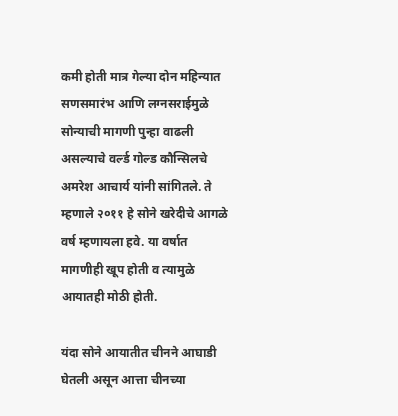कमी होती मात्र गेल्या दोन महिन्यात सणसमारंभ आणि लग्नसराईमुळे सोन्याची मागणी पुन्हा वाढली असल्याचे वर्ल्ड गोल्ड कौन्सिलचे अमरेश आचार्य यांनी सांगितले. ते म्हणाले २०११ हे सोने खरेदीचे आगळे वर्ष म्हणायला हवे. या वर्षात मागणीही खूप होती व त्यामुळे आयातही मोठी होती.

यंदा सोने आयातीत चीनने आघाडी घेतली असून आत्ता चीनच्या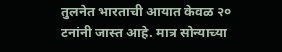तुलनेत भारताची आयात केवळ २० टनांनी जास्त आहे. मात्र सोन्याच्या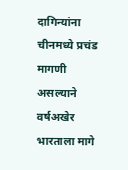दागिन्यांना चीनमध्ये प्रचंड मागणी असल्याने वर्षअखेर भारताला मागे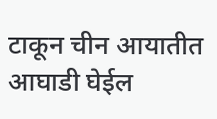टाकून चीन आयातीत आघाडी घेईल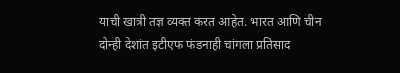याची खात्री तज्ञ व्यक्त करत आहेत. भारत आणि चीन दोन्ही देशांत इटीएफ फंडनाही चांगला प्रतिसाद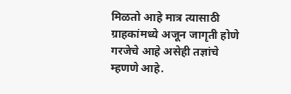मिळतो आहे मात्र त्यासाठी ग्राहकांमध्ये अजून जागृती होणे गरजेचे आहे असेही तज्ञांचे म्हणणे आहे.